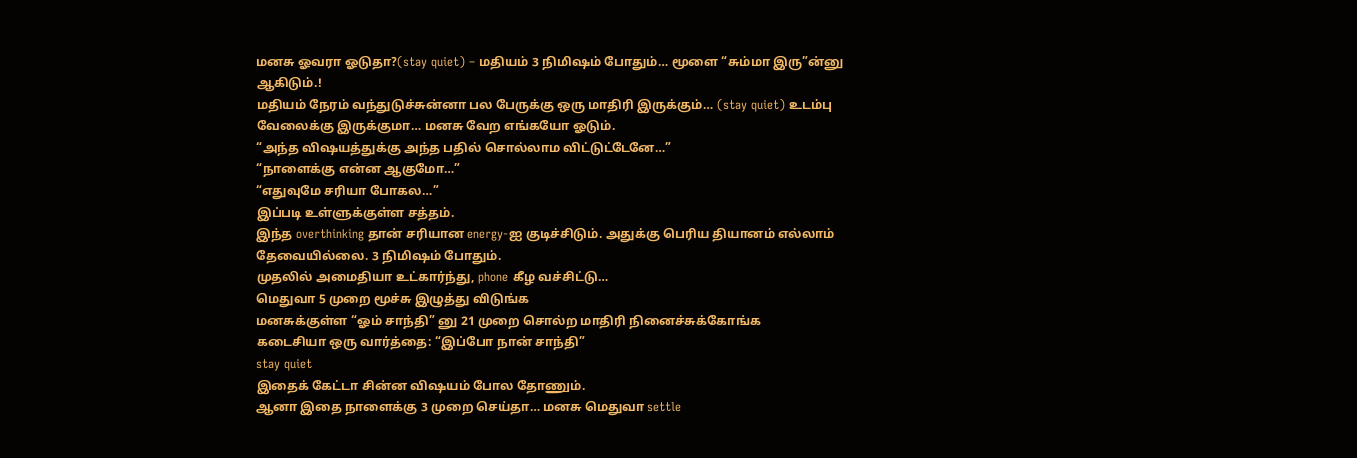மனசு ஓவரா ஓடுதா?(stay quiet) – மதியம் 3 நிமிஷம் போதும்… மூளை “சும்மா இரு”ன்னு ஆகிடும்.!
மதியம் நேரம் வந்துடுச்சுன்னா பல பேருக்கு ஒரு மாதிரி இருக்கும்… (stay quiet) உடம்பு வேலைக்கு இருக்குமா… மனசு வேற எங்கயோ ஓடும்.
“அந்த விஷயத்துக்கு அந்த பதில் சொல்லாம விட்டுட்டேனே…”
“நாளைக்கு என்ன ஆகுமோ…”
“எதுவுமே சரியா போகல…”
இப்படி உள்ளுக்குள்ள சத்தம்.
இந்த overthinking தான் சரியான energy-ஐ குடிச்சிடும். அதுக்கு பெரிய தியானம் எல்லாம் தேவையில்லை. 3 நிமிஷம் போதும்.
முதலில் அமைதியா உட்கார்ந்து, phone கீழ வச்சிட்டு…
மெதுவா 5 முறை மூச்சு இழுத்து விடுங்க
மனசுக்குள்ள “ஓம் சாந்தி” னு 21 முறை சொல்ற மாதிரி நினைச்சுக்கோங்க
கடைசியா ஒரு வார்த்தை: “இப்போ நான் சாந்தி”
stay quiet
இதைக் கேட்டா சின்ன விஷயம் போல தோணும்.
ஆனா இதை நாளைக்கு 3 முறை செய்தா… மனசு மெதுவா settle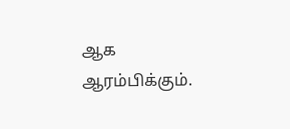ஆக ஆரம்பிக்கும்.